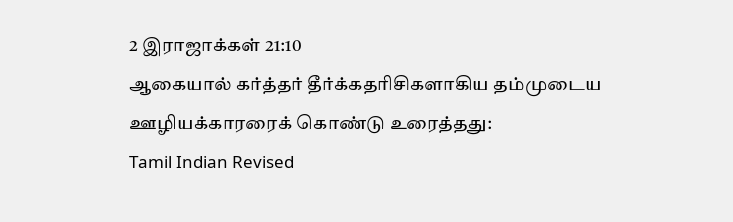2 இராஜாக்கள் 21:10
ஆகையால் கர்த்தர் தீர்க்கதரிசிகளாகிய தம்முடைய ஊழியக்காரரைக் கொண்டு உரைத்தது:
Tamil Indian Revised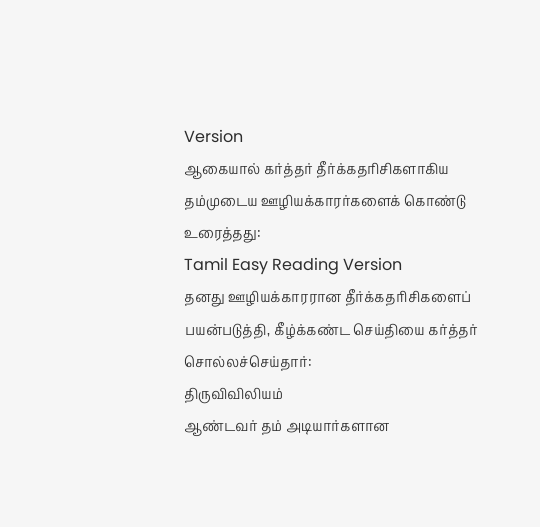Version
ஆகையால் கர்த்தர் தீர்க்கதரிசிகளாகிய தம்முடைய ஊழியக்காரர்களைக் கொண்டு உரைத்தது:
Tamil Easy Reading Version
தனது ஊழியக்காரரான தீர்க்கதரிசிகளைப் பயன்படுத்தி, கீழ்க்கண்ட செய்தியை கர்த்தர் சொல்லச்செய்தார்:
திருவிவிலியம்
ஆண்டவர் தம் அடியார்களான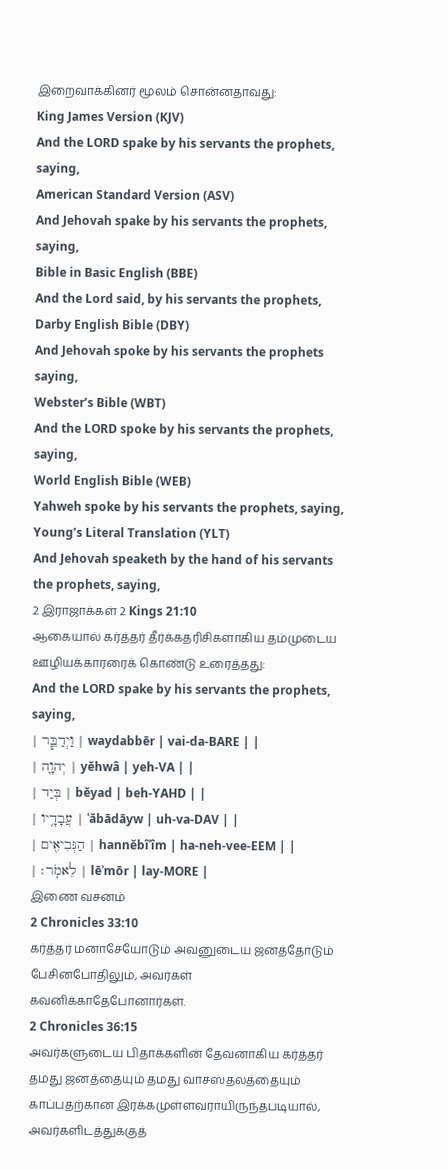இறைவாக்கினர் மூலம் சொன்னதாவது:
King James Version (KJV)
And the LORD spake by his servants the prophets, saying,
American Standard Version (ASV)
And Jehovah spake by his servants the prophets, saying,
Bible in Basic English (BBE)
And the Lord said, by his servants the prophets,
Darby English Bible (DBY)
And Jehovah spoke by his servants the prophets saying,
Webster’s Bible (WBT)
And the LORD spoke by his servants the prophets, saying,
World English Bible (WEB)
Yahweh spoke by his servants the prophets, saying,
Young’s Literal Translation (YLT)
And Jehovah speaketh by the hand of his servants the prophets, saying,
2 இராஜாக்கள் 2 Kings 21:10
ஆகையால் கர்த்தர் தீர்க்கதரிசிகளாகிய தம்முடைய ஊழியக்காரரைக் கொண்டு உரைத்தது:
And the LORD spake by his servants the prophets, saying,
| וַיְדַבֵּ֧ר | waydabbēr | vai-da-BARE | |
| יְהוָ֛ה | yĕhwâ | yeh-VA | |
| בְּיַד | bĕyad | beh-YAHD | |
| עֲבָדָ֥יו | ʿăbādāyw | uh-va-DAV | |
| הַנְּבִיאִ֖ים | hannĕbîʾîm | ha-neh-vee-EEM | |
| לֵאמֹֽר׃ | lēʾmōr | lay-MORE |
இணை வசனம்
2 Chronicles 33:10
கர்த்தர் மனாசேயோடும் அவனுடைய ஜனத்தோடும் பேசினபோதிலும், அவர்கள் கவனிக்காதேபோனார்கள்.
2 Chronicles 36:15
அவர்களுடைய பிதாக்களின் தேவனாகிய கர்த்தர் தமது ஜனத்தையும் தமது வாசஸ்தலத்தையும் காப்பதற்கான இரக்கமுள்ளவராயிருந்தபடியால், அவர்களிடத்துக்குத்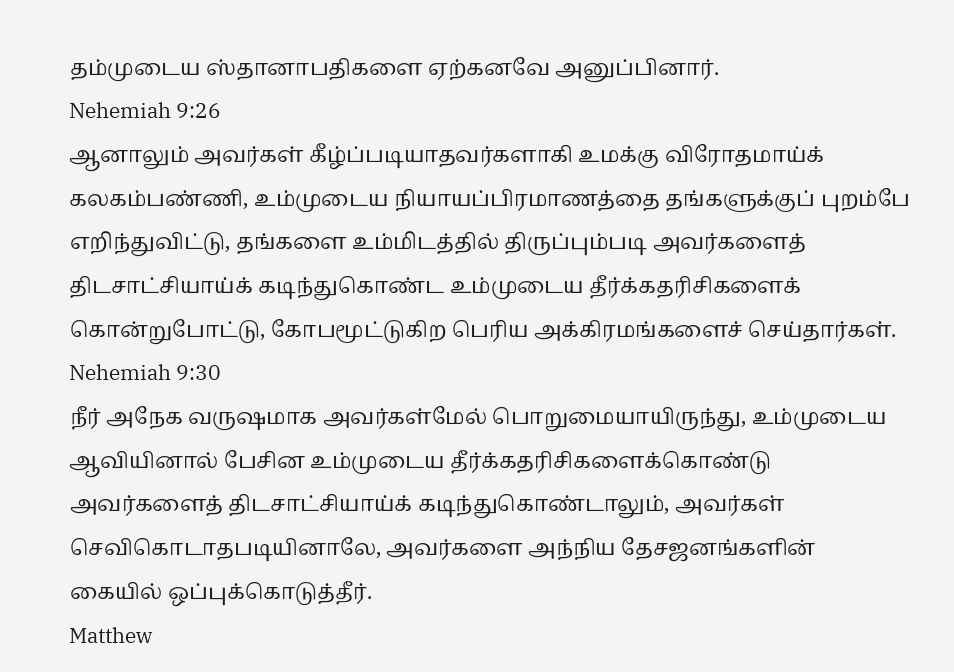தம்முடைய ஸ்தானாபதிகளை ஏற்கனவே அனுப்பினார்.
Nehemiah 9:26
ஆனாலும் அவர்கள் கீழ்ப்படியாதவர்களாகி உமக்கு விரோதமாய்க் கலகம்பண்ணி, உம்முடைய நியாயப்பிரமாணத்தை தங்களுக்குப் புறம்பே எறிந்துவிட்டு, தங்களை உம்மிடத்தில் திருப்பும்படி அவர்களைத் திடசாட்சியாய்க் கடிந்துகொண்ட உம்முடைய தீர்க்கதரிசிகளைக் கொன்றுபோட்டு, கோபமூட்டுகிற பெரிய அக்கிரமங்களைச் செய்தார்கள்.
Nehemiah 9:30
நீர் அநேக வருஷமாக அவர்கள்மேல் பொறுமையாயிருந்து, உம்முடைய ஆவியினால் பேசின உம்முடைய தீர்க்கதரிசிகளைக்கொண்டு அவர்களைத் திடசாட்சியாய்க் கடிந்துகொண்டாலும், அவர்கள் செவிகொடாதபடியினாலே, அவர்களை அந்நிய தேசஜனங்களின் கையில் ஒப்புக்கொடுத்தீர்.
Matthew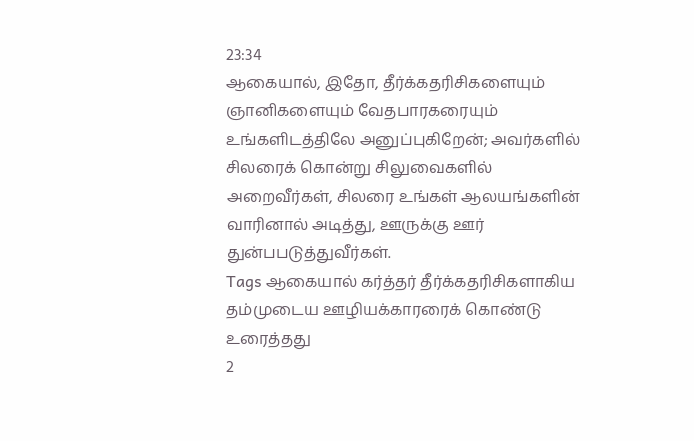23:34
ஆகையால், இதோ, தீர்க்கதரிசிகளையும் ஞானிகளையும் வேதபாரகரையும் உங்களிடத்திலே அனுப்புகிறேன்; அவர்களில் சிலரைக் கொன்று சிலுவைகளில் அறைவீர்கள், சிலரை உங்கள் ஆலயங்களின் வாரினால் அடித்து, ஊருக்கு ஊர் துன்பபடுத்துவீர்கள்.
Tags ஆகையால் கர்த்தர் தீர்க்கதரிசிகளாகிய தம்முடைய ஊழியக்காரரைக் கொண்டு உரைத்தது
2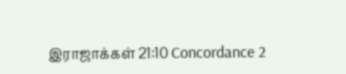இராஜாக்கள் 21:10 Concordance 2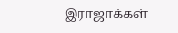இராஜாக்கள்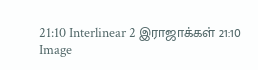21:10 Interlinear 2 இராஜாக்கள் 21:10 Image